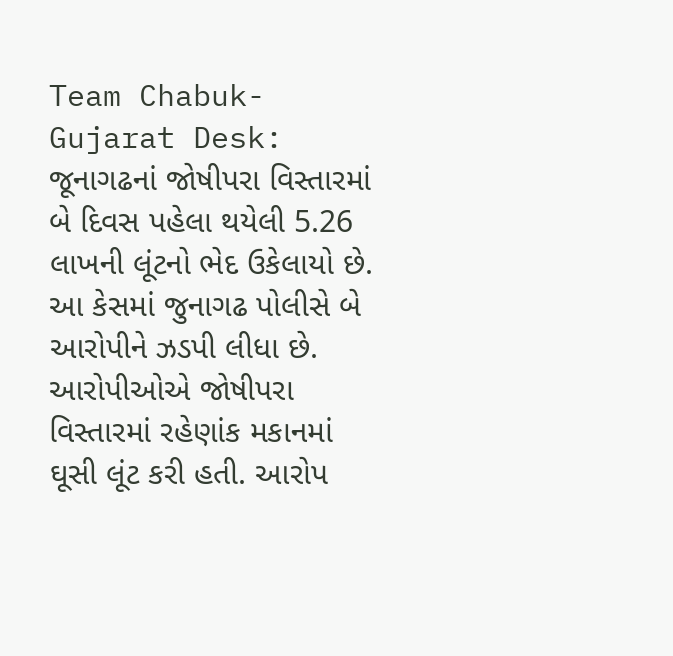Team Chabuk-Gujarat Desk: જૂનાગઢનાં જોષીપરા વિસ્તારમાં બે દિવસ પહેલા થયેલી 5.26 લાખની લૂંટનો ભેદ ઉકેલાયો છે. આ કેસમાં જુનાગઢ પોલીસે બે આરોપીને ઝડપી લીધા છે. આરોપીઓએ જોષીપરા વિસ્તારમાં રહેણાંક મકાનમાં ઘૂસી લૂંટ કરી હતી. આરોપ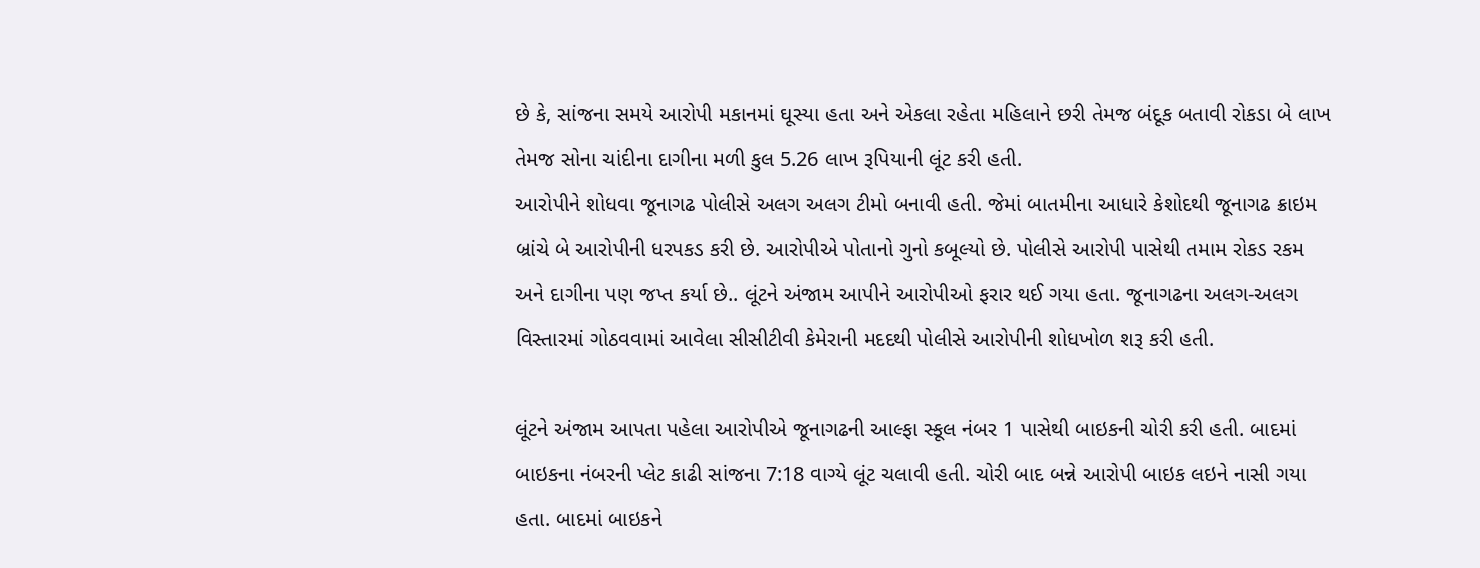છે કે, સાંજના સમયે આરોપી મકાનમાં ઘૂસ્યા હતા અને એકલા રહેતા મહિલાને છરી તેમજ બંદૂક બતાવી રોકડા બે લાખ તેમજ સોના ચાંદીના દાગીના મળી કુલ 5.26 લાખ રૂપિયાની લૂંટ કરી હતી.
આરોપીને શોધવા જૂનાગઢ પોલીસે અલગ અલગ ટીમો બનાવી હતી. જેમાં બાતમીના આધારે કેશોદથી જૂનાગઢ ક્રાઇમ બ્રાંચે બે આરોપીની ધરપકડ કરી છે. આરોપીએ પોતાનો ગુનો કબૂલ્યો છે. પોલીસે આરોપી પાસેથી તમામ રોકડ રકમ અને દાગીના પણ જપ્ત કર્યા છે.. લૂંટને અંજામ આપીને આરોપીઓ ફરાર થઈ ગયા હતા. જૂનાગઢના અલગ-અલગ વિસ્તારમાં ગોઠવવામાં આવેલા સીસીટીવી કેમેરાની મદદથી પોલીસે આરોપીની શોધખોળ શરૂ કરી હતી.

લૂંટને અંજામ આપતા પહેલા આરોપીએ જૂનાગઢની આલ્ફા સ્કૂલ નંબર 1 પાસેથી બાઇકની ચોરી કરી હતી. બાદમાં બાઇકના નંબરની પ્લેટ કાઢી સાંજના 7:18 વાગ્યે લૂંટ ચલાવી હતી. ચોરી બાદ બન્ને આરોપી બાઇક લઇને નાસી ગયા હતા. બાદમાં બાઇકને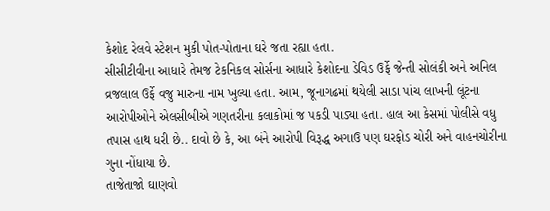કેશોદ રેલવે સ્ટેશન મુકી પોત-પોતાના ઘરે જતા રહ્યા હતા.
સીસીટીવીના આધારે તેમજ ટેકનિકલ સોર્સના આધારે કેશોદના ડેવિડ ઉર્ફે જેન્તી સોલંકી અને અનિલ વ્રજલાલ ઉર્ફે વજુ મારુના નામ ખુલ્યા હતા. આમ, જૂનાગઢમાં થયેલી સાડા પાંચ લાખની લૂંટના આરોપીઓને એલસીબીએ ગણતરીના કલાકોમાં જ પકડી પાડ્યા હતા. હાલ આ કેસમાં પોલીસે વધુ તપાસ હાથ ધરી છે.. દાવો છે કે, આ બંને આરોપી વિરૂદ્ધ અગાઉ પણ ઘરફોડ ચોરી અને વાહનચોરીના ગુના નોંધાયા છે.
તાજેતાજો ઘાણવો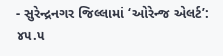- સુરેન્દ્રનગર જિલ્લામાં ‘ઓરેન્જ એલર્ટ’: ૪૫.૫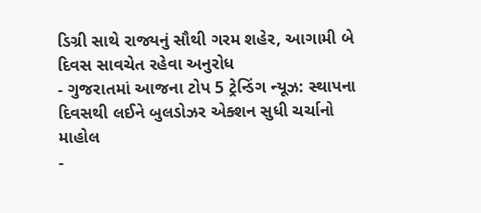ડિગ્રી સાથે રાજ્યનું સૌથી ગરમ શહેર, આગામી બે દિવસ સાવચેત રહેવા અનુરોધ
- ગુજરાતમાં આજના ટોપ 5 ટ્રેન્ડિંગ ન્યૂઝ: સ્થાપના દિવસથી લઈને બુલડોઝર એક્શન સુધી ચર્ચાનો માહોલ
-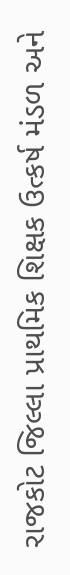રાજકોટ જિલ્લા પ્રાથમિક શિક્ષક ઉત્કર્ષ મંડળ અને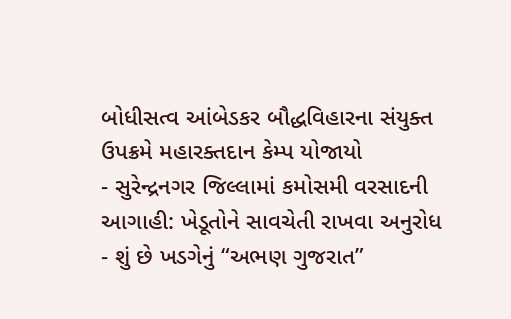બોધીસત્વ આંબેડકર બૌદ્ધવિહારના સંયુક્ત ઉપક્રમે મહારક્તદાન કેમ્પ યોજાયો
- સુરેન્દ્રનગર જિલ્લામાં કમોસમી વરસાદની આગાહી: ખેડૂતોને સાવચેતી રાખવા અનુરોધ
- શું છે ખડગેનું “અભણ ગુજરાત”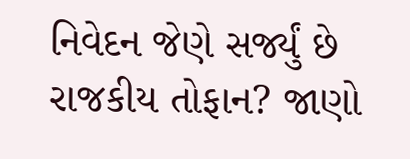નિવેદન જેણે સર્જ્યું છે રાજકીય તોફાન? જાણો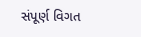સંપૂર્ણ વિગત